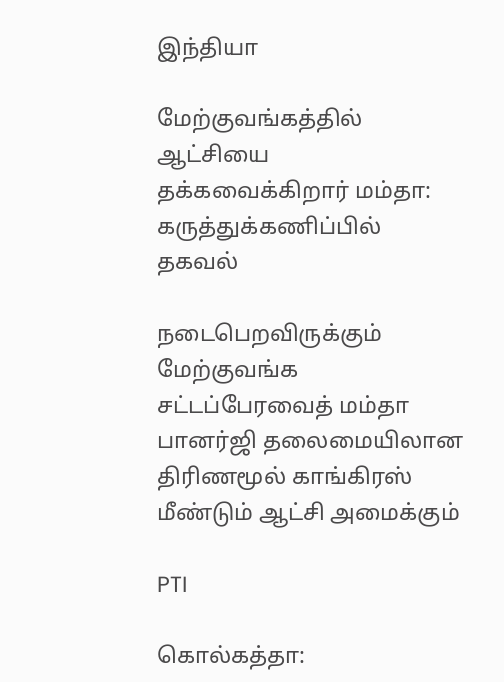இந்தியா

மேற்குவங்கத்தில் ஆட்சியை தக்கவைக்கிறார் மம்தா: கருத்துக்கணிப்பில் தகவல்

நடைபெறவிருக்கும் மேற்குவங்க சட்டப்பேரவைத் மம்தா பானர்ஜி தலைமையிலான திரிணமூல் காங்கிரஸ் மீண்டும் ஆட்சி அமைக்கும்

PTI

கொல்கத்தா: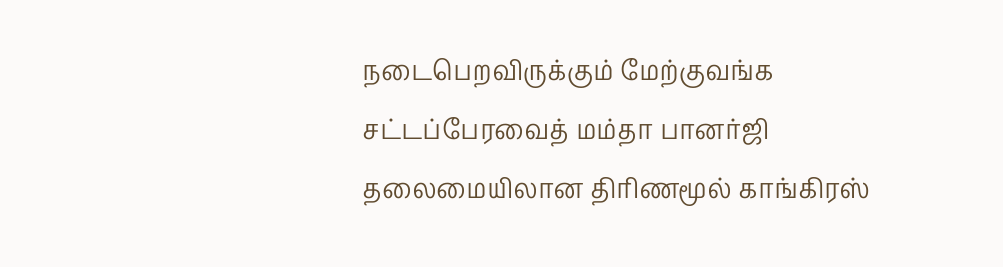நடைபெறவிருக்கும் மேற்குவங்க சட்டப்பேரவைத் மம்தா பானர்ஜி தலைமையிலான திரிணமூல் காங்கிரஸ்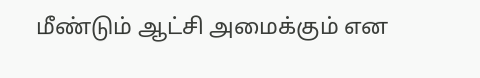மீண்டும் ஆட்சி அமைக்கும் என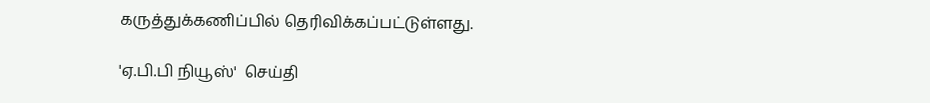கருத்துக்கணிப்பில் தெரிவிக்கப்பட்டுள்ளது.

'ஏ.பி.பி நியூஸ்'  செய்தி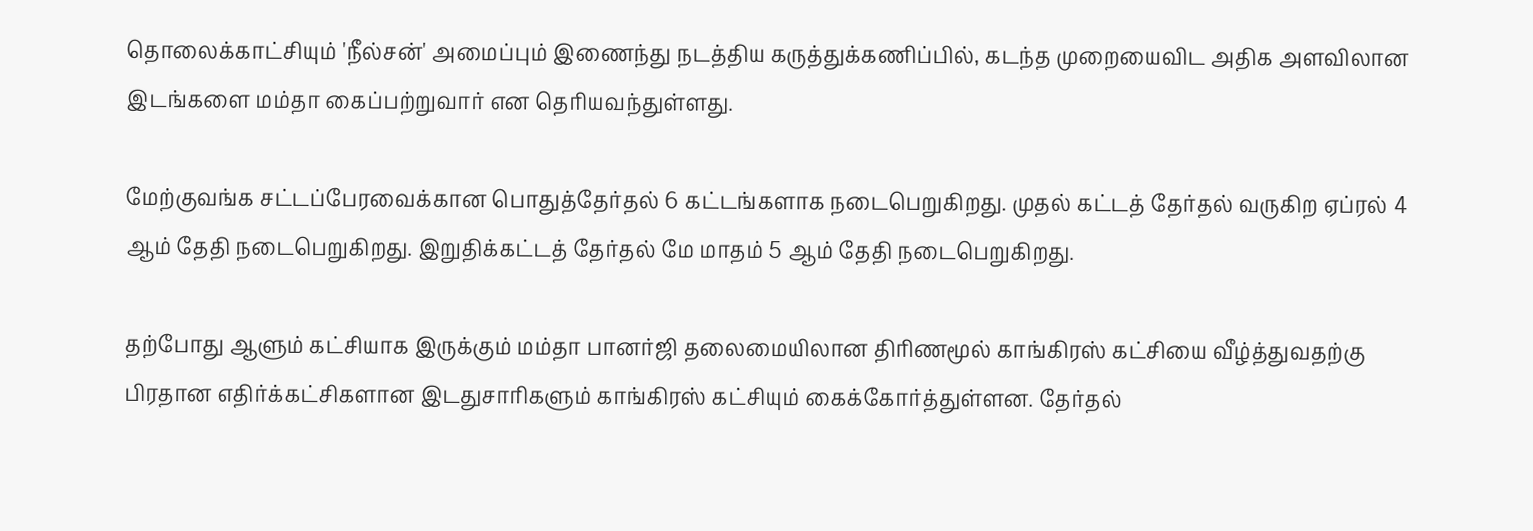தொலைக்காட்சியும் 'நீல்சன்' அமைப்பும் இணைந்து நடத்திய கருத்துக்கணிப்பில், கடந்த முறையைவிட அதிக அளவிலான இடங்களை மம்தா கைப்பற்றுவார் என தெரியவந்துள்ளது.

மேற்குவங்க சட்டப்பேரவைக்கான பொதுத்தேர்தல் 6 கட்டங்களாக நடைபெறுகிறது. முதல் கட்டத் தேர்தல் வருகிற ஏப்ரல் 4 ஆம் தேதி நடைபெறுகிறது. இறுதிக்கட்டத் தேர்தல் மே மாதம் 5 ஆம் தேதி நடைபெறுகிறது.

தற்போது ஆளும் கட்சியாக இருக்கும் மம்தா பானர்ஜி தலைமையிலான திரிணமூல் காங்கிரஸ் கட்சியை வீழ்த்துவதற்கு பிரதான எதிர்க்கட்சிகளான இடதுசாரிகளும் காங்கிரஸ் கட்சியும் கைக்கோர்த்துள்ளன. தேர்தல்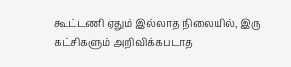கூட்டணி ஏதும் இல்லாத நிலையில், இரு கட்சிகளும் அறிவிக்கபடாத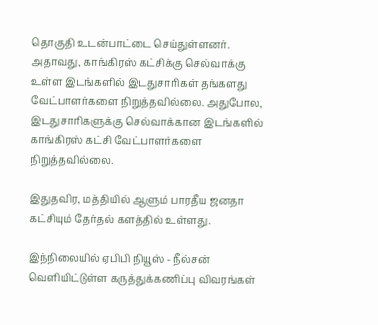தொகுதி உடன்பாட்டை செய்துள்ளனர். அதாவது, காங்கிரஸ் கட்சிக்கு செல்வாக்கு உள்ள இடங்களில் இடதுசாரிகள் தங்களது வேட்பாளர்களை நிறுத்தவில்லை. அதுபோல, இடதுசாரிகளுக்கு செல்வாக்கான இடங்களில் காங்கிரஸ் கட்சி வேட்பாளர்களை நிறுத்தவில்லை.

இதுதவிர, மத்தியில் ஆளும் பாரதீய ஜனதா கட்சியும் தேர்தல் களத்தில் உள்ளது.

இந்நிலையில் ஏபிபி நியூஸ் - நீல்சன் வெளியிட்டுள்ள கருத்துக்கணிப்பு விவரங்கள்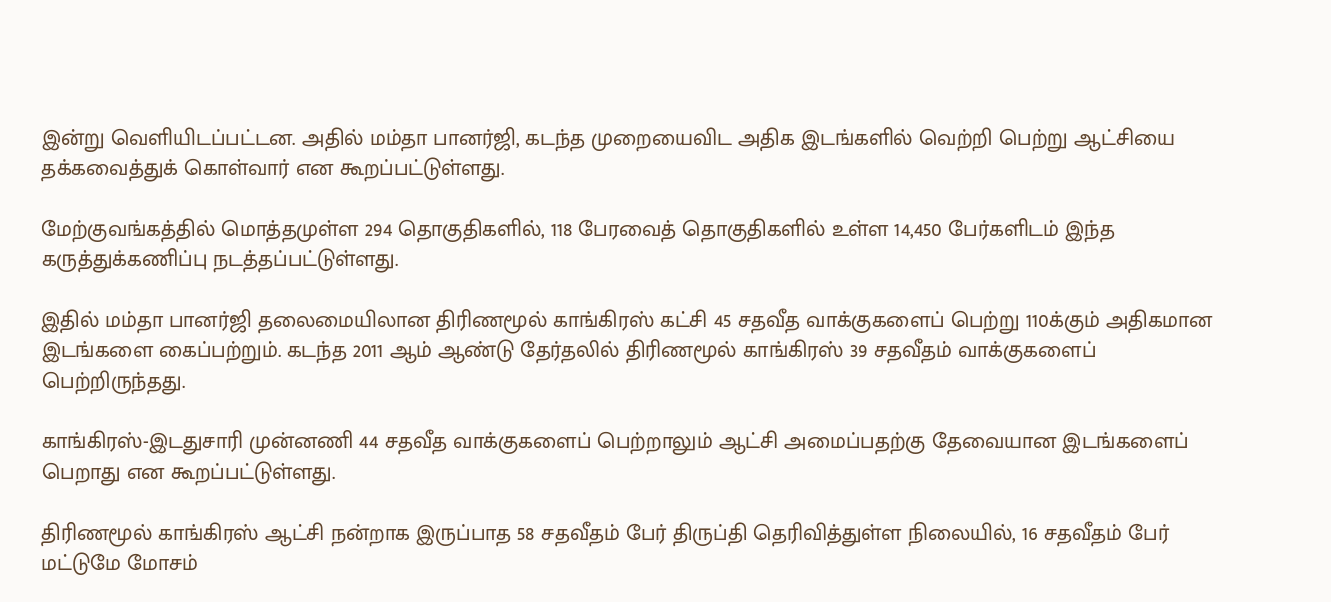இன்று வெளியிடப்பட்டன. அதில் மம்தா பானர்ஜி, கடந்த முறையைவிட அதிக இடங்களில் வெற்றி பெற்று ஆட்சியை தக்கவைத்துக் கொள்வார் என கூறப்பட்டுள்ளது.

மேற்குவங்கத்தில் மொத்தமுள்ள 294 தொகுதிகளில், 118 பேரவைத் தொகுதிகளில் உள்ள 14,450 பேர்களிடம் இந்த கருத்துக்கணிப்பு நடத்தப்பட்டுள்ளது.

இதில் மம்தா பானர்ஜி தலைமையிலான திரிணமூல் காங்கிரஸ் கட்சி 45 சதவீத வாக்குகளைப் பெற்று 110க்கும் அதிகமான இடங்களை கைப்பற்றும். கடந்த 2011 ஆம் ஆண்டு தேர்தலில் திரிணமூல் காங்கிரஸ் 39 சதவீதம் வாக்குகளைப் பெற்றிருந்தது.

காங்கிரஸ்-இடதுசாரி முன்னணி 44 சதவீத வாக்குகளைப் பெற்றாலும் ஆட்சி அமைப்பதற்கு தேவையான இடங்களைப் பெறாது என கூறப்பட்டுள்ளது.

திரிணமூல் காங்கிரஸ் ஆட்சி நன்றாக இருப்பாத 58 சதவீதம் பேர் திருப்தி தெரிவித்துள்ள நிலையில், 16 சதவீதம் பேர் மட்டுமே மோசம்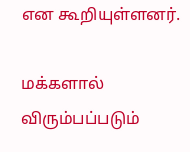என கூறியுள்ளனர்.

மக்களால் விரும்பப்படும்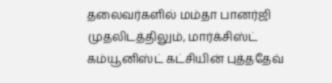தலைவர்களில் மம்தா பானர்ஜி முதலிடத்திலும், மார்க்சிஸ்ட் கம்யூனிஸ்ட் கட்சியின் புத்ததேவ்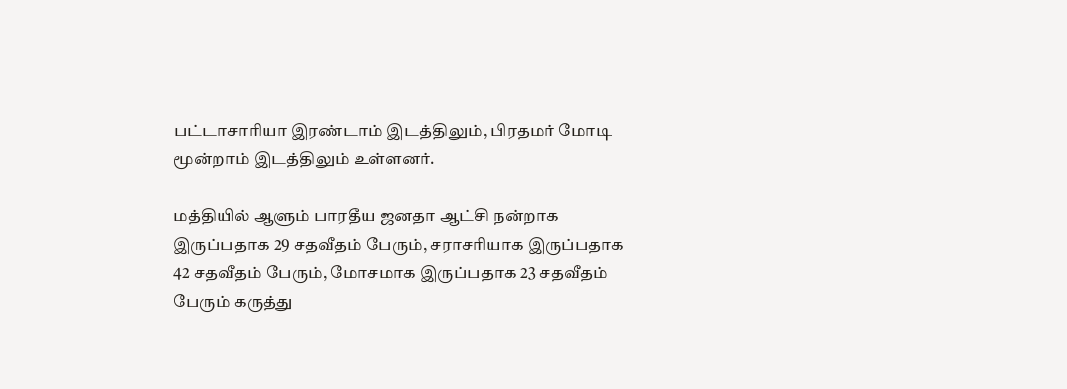பட்டாசாரியா இரண்டாம் இடத்திலும், பிரதமர் மோடி மூன்றாம் இடத்திலும் உள்ளனர்.

மத்தியில் ஆளும் பாரதீய ஜனதா ஆட்சி நன்றாக இருப்பதாக 29 சதவீதம் பேரும், சராசரியாக இருப்பதாக 42 சதவீதம் பேரும், மோசமாக இருப்பதாக 23 சதவீதம் பேரும் கருத்து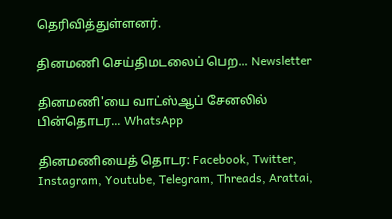தெரிவித்துள்ளனர்.

தினமணி செய்திமடலைப் பெற... Newsletter

தினமணி'யை வாட்ஸ்ஆப் சேனலில் பின்தொடர... WhatsApp

தினமணியைத் தொடர: Facebook, Twitter, Instagram, Youtube, Telegram, Threads, Arattai,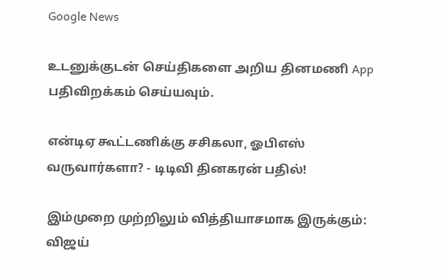Google News

உடனுக்குடன் செய்திகளை அறிய தினமணி App பதிவிறக்கம் செய்யவும்.

என்டிஏ கூட்டணிக்கு சசிகலா, ஓபிஎஸ் வருவார்களா? - டிடிவி தினகரன் பதில்!

இம்முறை முற்றிலும் வித்தியாசமாக இருக்கும்: விஜய்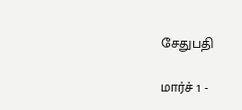சேதுபதி

மார்ச் 1 -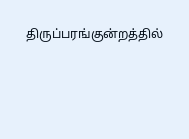திருப்பரங்குன்றத்தில்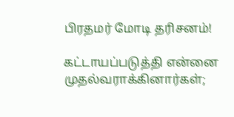பிரதமர் மோடி தரிசனம்!

கட்டாயப்படுத்தி என்னை முதல்வராக்கினார்கள்;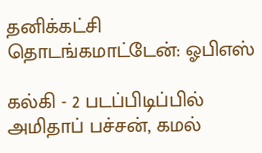தனிக்கட்சி தொடங்கமாட்டேன்: ஓபிஎஸ்

கல்கி - 2 படப்பிடிப்பில் அமிதாப் பச்சன், கமல்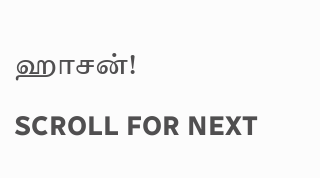ஹாசன்!

SCROLL FOR NEXT